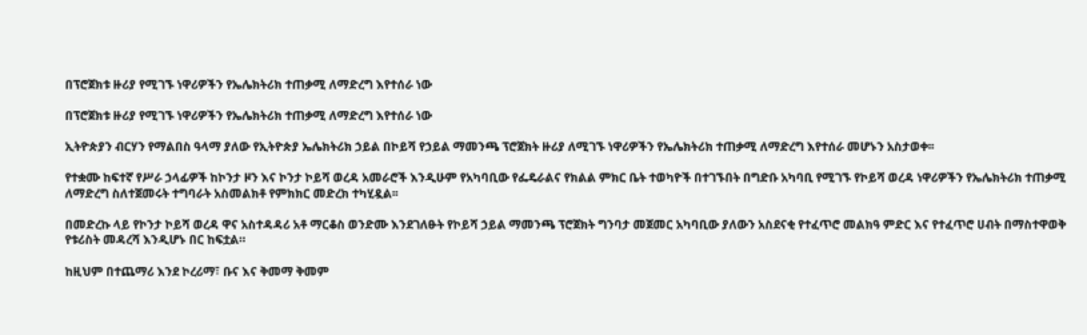በፕሮጀክቱ ዙሪያ የሚገኙ ነዋሪዎችን የኤሌክትሪክ ተጠቃሚ ለማድረግ እየተሰራ ነው

በፕሮጀክቱ ዙሪያ የሚገኙ ነዋሪዎችን የኤሌክትሪክ ተጠቃሚ ለማድረግ እየተሰራ ነው

ኢትዮጵያን ብርሃን የማልበስ ዓላማ ያለው የኢትዮጵያ ኤሌክትሪክ ኃይል በኮይሻ የኃይል ማመንጫ ፕሮጀክት ዙሪያ ለሚገኙ ነዋሪዎችን የኤሌክትሪክ ተጠቃሚ ለማድረግ እየተሰራ መሆኑን አስታወቀ፡፡

የተቋሙ ከፍተኛ የሥራ ኃላፊዎች ከኮንታ ዞን እና ኮንታ ኮይሻ ወረዳ አመራሮች እንዲሁም የአካባቢው የፌዴራልና የክልል ምክር ቤት ተወካዮች በተገኙበት በግድቡ አካባቢ የሚገኙ የኮይሻ ወረዳ ነዋሪዎችን የኤሌክትሪክ ተጠቃሚ ለማድረግ ስለተጀመሩት ተግባራት አስመልክቶ የምክክር መድረክ ተካሂዷል፡፡

በመድረኩ ላይ የኮንታ ኮይሻ ወረዳ ዋና አስተዳዳሪ አቶ ማርቆስ ወንድሙ እንደገለፁት የኮይሻ ኃይል ማመንጫ ፕሮጀክት ግንባታ መጀመር አካባቢው ያለውን አስደናቂ የተፈጥሮ መልክዓ ምድር እና የተፈጥሮ ሀብት በማስተዋወቅ የቱሪስት መዳረሻ እንዲሆኑ በር ከፍቷል።

ከዚህም በተጨማሪ እንደ ኮረሪማ፣ ቡና እና ቅመማ ቅመም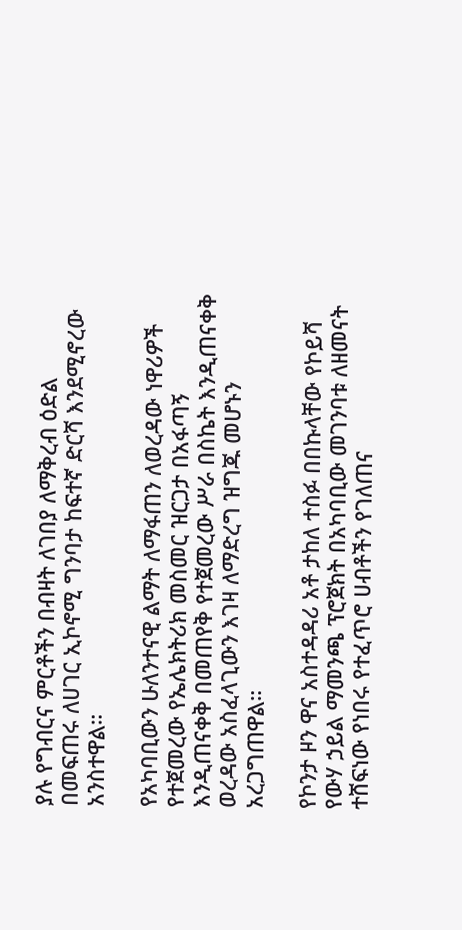ያሉ የግብርና ምርቶችን በብዛት ለገበያ ለማቅረብ ዕድል በመፍጠሩ ለሀገር ኢኮኖሚ ግንባታ ከፍተኛ ድርሻ እንደሚኖረው አንስተዋል።

የአካባቢውን ሁለንተናዊ ልማት ለማፋጠን ለወረዳው ነዋሪዎች የተጀመረው የኤሌክትሪክ መስመር ዝርጋታ በአፋጣኝ እንዲጠናቀቅ በመጠየቅ የተጀመረው ሥራ በስኬት እንዲጠናቀቅ ወረዳው አስፈላጊውን እገዛ ለማድረግ ዝግጁ መሆኑን አረጋግጠዋል።

የኮንታ ዞን ዋና አስተዳዳሪ አቶ ታከለ ተስፉ በበኩላቸው የኮይሻ የውሃ ኃይል ማመንጫ ፕሮጀክት በአካባቢው መገንባቱ ለዘመናት ተሸፍነው የነበሩ የተፈጥሮ ሀብቶችን የገለጠና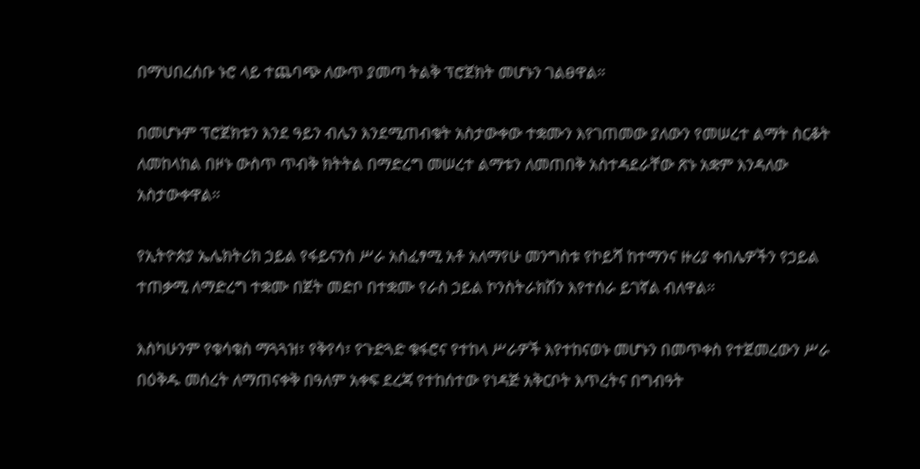በማህበረሰቡ ኑሮ ላይ ተጨባጭ ለውጥ ያመጣ ትልቅ ፕሮጀክት መሆኑን ገልፀዋል።

በመሆኑም ፕሮጀክቱን እንደ ዓይን ብሌን እንደሚጠብቁት አስታውቀው ተቋሙን እየገጠመው ያለውን የመሠረተ ልማት ስርቆት ለመከላከል በዞኑ ውስጥ ጥብቅ ክትትል በማድረግ መሠረተ ልማቱን ለመጠበቅ አስተዳደራቸው ጽኑ አቋም እንዳለው አስታውቀዋል።

የኢትዮጵያ ኤሌክትሪክ ኃይል የፋይናንስ ሥራ አስፈፃሚ አቶ አለማየሁ መንግስቱ የኮይሻ ከተማንና ዙሪያ ቀበሌዎችን የኃይል ተጠቃሚ ለማድረግ ተቋሙ በጀት መድቦ በተቋሙ የራስ ኃይል ኮንስትራክሽን እየተሰራ ይገኛል ብለዋል።

እስካሁንም የቁሳቁስ ማጓጓዝ፣ የቅየሳ፣ የጉድጓድ ቁፋሮና የተከላ ሥራዎች እየተከናወኑ መሆኑን በመጥቀስ የተጀመረውን ሥራ በዕቅዱ መሰረት ለማጠናቀቅ በዓለም አቀፍ ደረጃ የተከሰተው የነዳጅ አቅርቦት እጥረትና በግብዓት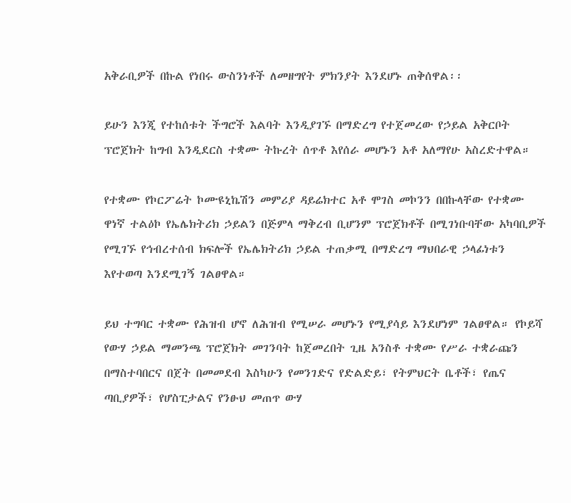አቅራቢዎች በኩል የነበሩ ውስንነቶች ለመዘግየት ምክንያት እንደሆኑ ጠቅሰዋል፡፡

ይሁን እንጂ የተከሰቱት ችግሮች እልባት እንዲያገኙ በማድረግ የተጀመረው የኃይል አቅርቦት ፕሮጀክት ከግብ እንዲደርስ ተቋሙ ትኩረት ሰጥቶ እየሰራ መሆኑን አቶ አለማየሁ አስረድተዋል።

የተቋሙ የኮርፖሬት ኮሙዩኒኬሽን መምሪያ ዳይሬክተር አቶ ሞገስ መኮንን በበኩላቸው የተቋሙ ዋነኛ ተልዕኮ የኤሌክትሪክ ኃይልን በጅምላ ማቅረብ ቢሆንም ፕሮጀክቶች በሚገነቡባቸው አካባቢዎች የሚገኙ የኅብረተሰብ ክፍሎች የኤሌክትሪክ ኃይል ተጠቃሚ በማድረግ ማህበራዊ ኃላፊነቱን እየተወጣ እንደሚገኝ ገልፀዋል።

ይህ ተግባር ተቋሙ የሕዝብ ሆኖ ለሕዝብ የሚሠራ መሆኑን የሚያሳይ እንደሆነም ገልፀዋል። የኮይሻ የውሃ ኃይል ማመንጫ ፕሮጀክት መገንባት ከጀመረበት ጊዜ አንስቶ ተቋሙ የሥራ ተቋራጩን በማስተባበርና በጀት በመመደብ እስካሁን የመንገድና የድልድይ፣ የትምህርት ቤቶች፣ የጤና ጣቢያዎች፣ የሆስፒታልና የንፁህ መጠጥ ውሃ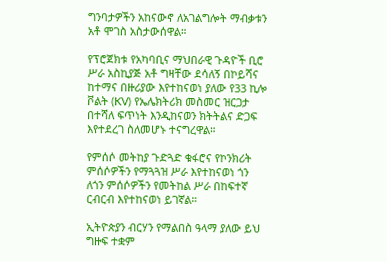ግንባታዎችን አከናውኖ ለአገልግሎት ማብቃቱን አቶ ሞገስ አስታውሰዋል።

የፕሮጀክቱ የአካባቢና ማህበራዊ ጉዳዮች ቢሮ ሥራ አስኪያጅ አቶ ግዛቸው ደሳለኝ በኮይሻና ከተማና በዙሪያው እየተከናወነ ያለው የ33 ኪሎ ቮልት (KV) የኤሌክትሪክ መስመር ዝርጋታ በተሻለ ፍጥነት እንዲከናወን ክትትልና ድጋፍ እየተደረገ ስለመሆኑ ተናግረዋል።

የምሰሶ መትከያ ጉድጓድ ቁፋሮና የኮንክሪት ምሰሶዎችን የማጓጓዝ ሥራ እየተከናወነ ጎን ለጎን ምሰሶዎችን የመትከል ሥራ በከፍተኛ ርብርብ እየተከናወነ ይገኛል።

ኢትዮጵያን ብርሃን የማልበስ ዓላማ ያለው ይህ ግዙፍ ተቋም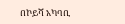በኮይሻ አካባቢ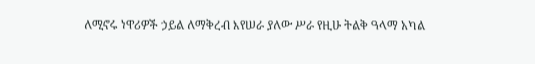ለሚኖሩ ነዋሪዎች ኃይል ለማቅረብ እየሠራ ያለው ሥራ የዚሁ ትልቅ ዓላማ አካል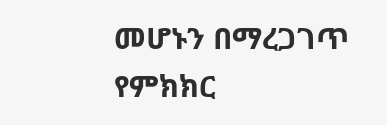መሆኑን በማረጋገጥ የምክክር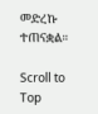መድረኩ ተጠናቋል።

Scroll to Top